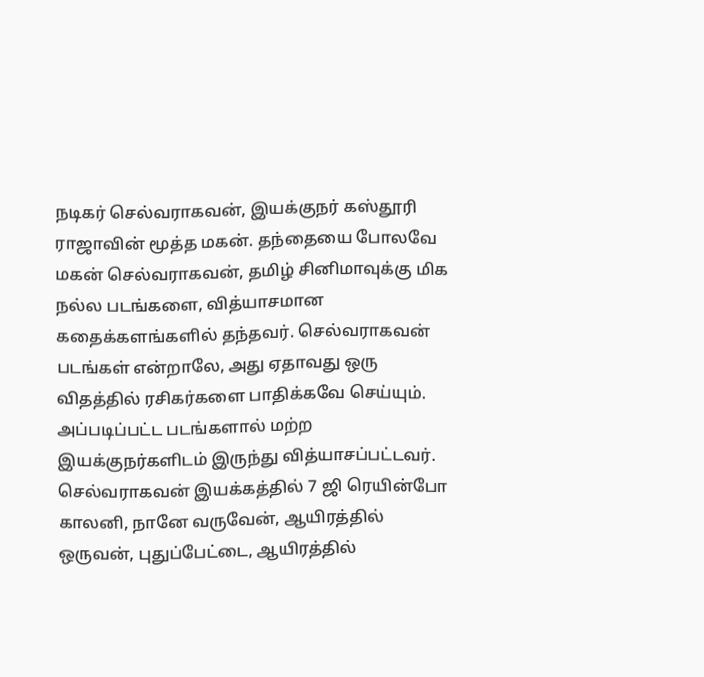நடிகர் செல்வராகவன், இயக்குநர் கஸ்தூரி ராஜாவின் மூத்த மகன். தந்தையை போலவே மகன் செல்வராகவன், தமிழ் சினிமாவுக்கு மிக நல்ல படங்களை, வித்யாசமான கதைக்களங்களில் தந்தவர். செல்வராகவன் படங்கள் என்றாலே, அது ஏதாவது ஒரு விதத்தில் ரசிகர்களை பாதிக்கவே செய்யும். அப்படிப்பட்ட படங்களால் மற்ற இயக்குநர்களிடம் இருந்து வித்யாசப்பட்டவர்.
செல்வராகவன் இயக்கத்தில் 7 ஜி ரெயின்போ காலனி, நானே வருவேன், ஆயிரத்தில் ஒருவன், புதுப்பேட்டை, ஆயிரத்தில்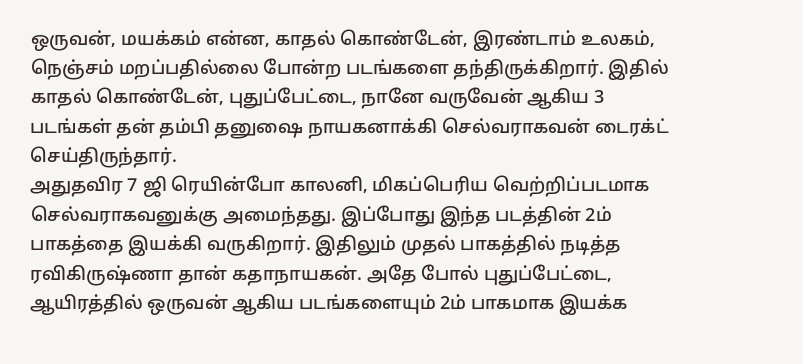ஒருவன், மயக்கம் என்ன, காதல் கொண்டேன், இரண்டாம் உலகம், நெஞ்சம் மறப்பதில்லை போன்ற படங்களை தந்திருக்கிறார். இதில் காதல் கொண்டேன், புதுப்பேட்டை, நானே வருவேன் ஆகிய 3 படங்கள் தன் தம்பி தனுஷை நாயகனாக்கி செல்வராகவன் டைரக்ட் செய்திருந்தார்.
அதுதவிர 7 ஜி ரெயின்போ காலனி, மிகப்பெரிய வெற்றிப்படமாக செல்வராகவனுக்கு அமைந்தது. இப்போது இந்த படத்தின் 2ம் பாகத்தை இயக்கி வருகிறார். இதிலும் முதல் பாகத்தில் நடித்த ரவிகிருஷ்ணா தான் கதாநாயகன். அதே போல் புதுப்பேட்டை, ஆயிரத்தில் ஒருவன் ஆகிய படங்களையும் 2ம் பாகமாக இயக்க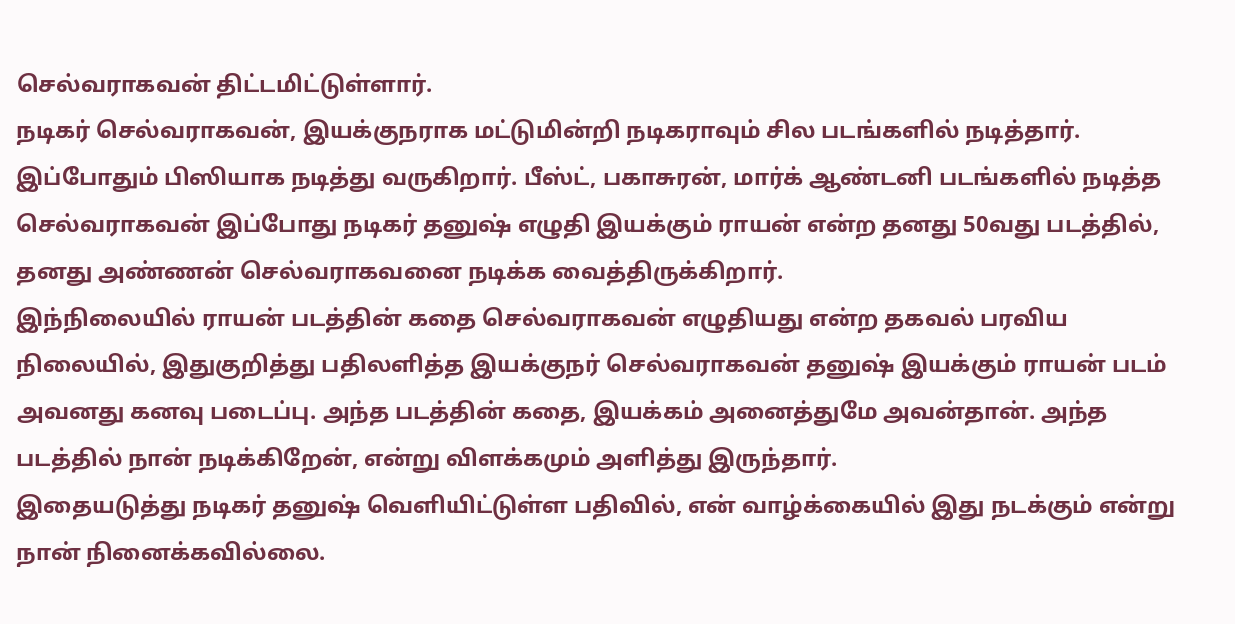செல்வராகவன் திட்டமிட்டுள்ளார்.
நடிகர் செல்வராகவன், இயக்குநராக மட்டுமின்றி நடிகராவும் சில படங்களில் நடித்தார். இப்போதும் பிஸியாக நடித்து வருகிறார். பீஸ்ட், பகாசுரன், மார்க் ஆண்டனி படங்களில் நடித்த செல்வராகவன் இப்போது நடிகர் தனுஷ் எழுதி இயக்கும் ராயன் என்ற தனது 50வது படத்தில், தனது அண்ணன் செல்வராகவனை நடிக்க வைத்திருக்கிறார்.
இந்நிலையில் ராயன் படத்தின் கதை செல்வராகவன் எழுதியது என்ற தகவல் பரவிய நிலையில், இதுகுறித்து பதிலளித்த இயக்குநர் செல்வராகவன் தனுஷ் இயக்கும் ராயன் படம் அவனது கனவு படைப்பு. அந்த படத்தின் கதை, இயக்கம் அனைத்துமே அவன்தான். அந்த படத்தில் நான் நடிக்கிறேன், என்று விளக்கமும் அளித்து இருந்தார்.
இதையடுத்து நடிகர் தனுஷ் வெளியிட்டுள்ள பதிவில், என் வாழ்க்கையில் இது நடக்கும் என்று நான் நினைக்கவில்லை.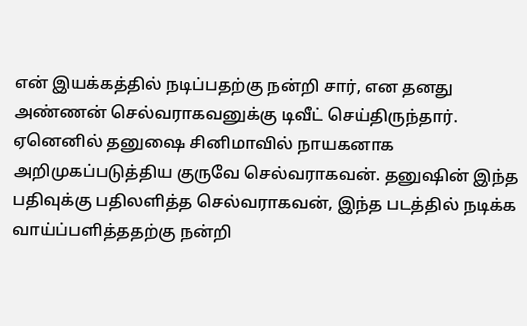என் இயக்கத்தில் நடிப்பதற்கு நன்றி சார், என தனது அண்ணன் செல்வராகவனுக்கு டிவீட் செய்திருந்தார். ஏனெனில் தனுஷை சினிமாவில் நாயகனாக அறிமுகப்படுத்திய குருவே செல்வராகவன். தனுஷின் இந்த பதிவுக்கு பதிலளித்த செல்வராகவன், இந்த படத்தில் நடிக்க வாய்ப்பளித்ததற்கு நன்றி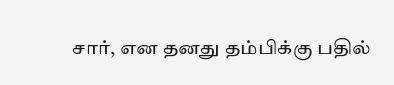சார், என தனது தம்பிக்கு பதில்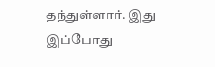தந்துள்ளார். இது இப்போது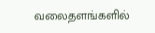வலைதளங்களில்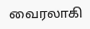வைரலாகி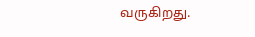வருகிறது.